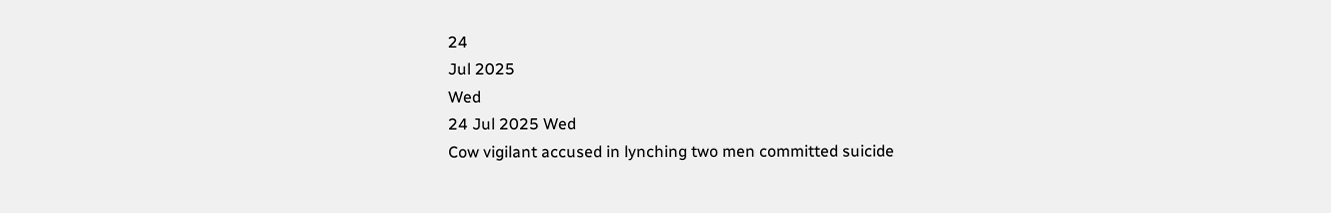24
Jul 2025
Wed
24 Jul 2025 Wed
Cow vigilant accused in lynching two men committed suicide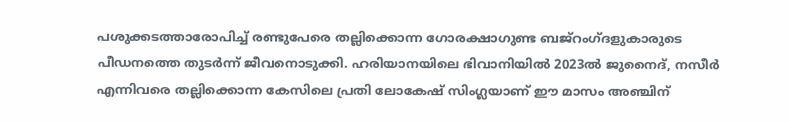പശുക്കടത്താരോപിച്ച് രണ്ടുപേരെ തല്ലിക്കൊന്ന ഗോരക്ഷാഗുണ്ട ബജ്‌റംഗ്ദളുകാരുടെ പീഡനത്തെ തുടര്‍ന്ന് ജീവനൊടുക്കി. ഹരിയാനയിലെ ഭിവാനിയില്‍ 2023ല്‍ ജുനൈദ്, നസീര്‍ എന്നിവരെ തല്ലിക്കൊന്ന കേസിലെ പ്രതി ലോകേഷ് സിംഗ്ലയാണ് ഈ മാസം അഞ്ചിന്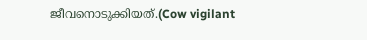ജീവനൊടുക്കിയത്.(Cow vigilant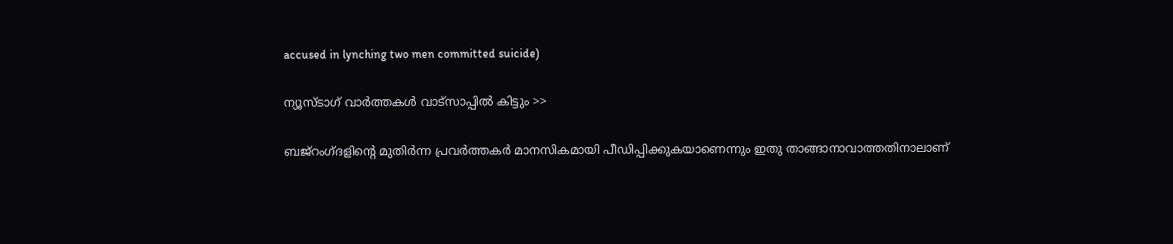accused in lynching two men committed suicide)

ന്യൂസ്ടാഗ് വാര്‍ത്തകള്‍ വാട്‌സാപ്പില്‍ കിട്ടും >>

ബജ്‌റംഗ്ദളിന്റെ മുതിര്‍ന്ന പ്രവര്‍ത്തകര്‍ മാനസികമായി പീഡിപ്പിക്കുകയാണെന്നും ഇതു താങ്ങാനാവാത്തതിനാലാണ്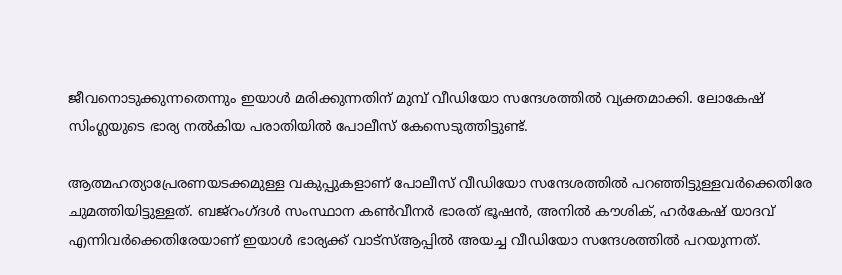ജീവനൊടുക്കുന്നതെന്നും ഇയാള്‍ മരിക്കുന്നതിന് മുമ്പ് വീഡിയോ സന്ദേശത്തില്‍ വ്യക്തമാക്കി. ലോകേഷ് സിംഗ്ലയുടെ ഭാര്യ നല്‍കിയ പരാതിയില്‍ പോലീസ് കേസെടുത്തിട്ടുണ്ട്.

ആത്മഹത്യാപ്രേരണയടക്കമുള്ള വകുപ്പുകളാണ് പോലീസ് വീഡിയോ സന്ദേശത്തില്‍ പറഞ്ഞിട്ടുള്ളവര്‍ക്കെതിരേ ചുമത്തിയിട്ടുള്ളത്. ബജ്‌റംഗ്ദള്‍ സംസ്ഥാന കണ്‍വീനര്‍ ഭാരത് ഭൂഷന്‍, അനില്‍ കൗശിക്, ഹര്‍കേഷ് യാദവ് എന്നിവര്‍ക്കെതിരേയാണ്‌ ഇയാള്‍ ഭാര്യക്ക് വാട്‌സ്ആപ്പില്‍ അയച്ച വീഡിയോ സന്ദേശത്തില്‍ പറയുന്നത്.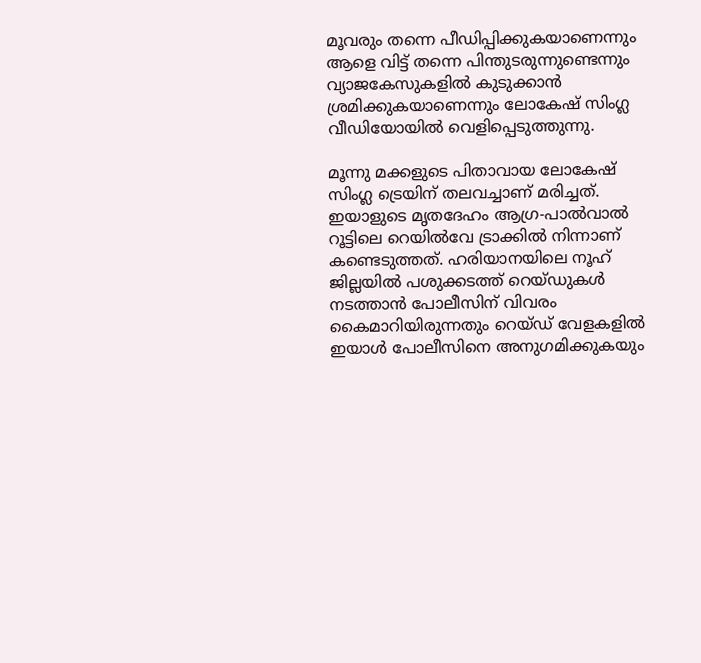മൂവരും തന്നെ പീഡിപ്പിക്കുകയാണെന്നും ആളെ വിട്ട് തന്നെ പിന്തുടരുന്നുണ്ടെന്നും വ്യാജകേസുകളില്‍ കുടുക്കാന്‍ ശ്രമിക്കുകയാണെന്നും ലോകേഷ് സിംഗ്ല വീഡിയോയില്‍ വെളിപ്പെടുത്തുന്നു.

മൂന്നു മക്കളുടെ പിതാവായ ലോകേഷ് സിംഗ്ല ട്രെയിന് തലവച്ചാണ് മരിച്ചത്. ഇയാളുടെ മൃതദേഹം ആഗ്ര-പാല്‍വാല്‍ റൂട്ടിലെ റെയില്‍വേ ട്രാക്കില്‍ നിന്നാണ് കണ്ടെടുത്തത്. ഹരിയാനയിലെ നൂഹ് ജില്ലയില്‍ പശുക്കടത്ത് റെയ്ഡുകള്‍ നടത്താന്‍ പോലീസിന് വിവരം കൈമാറിയിരുന്നതും റെയ്ഡ് വേളകളില്‍ ഇയാള്‍ പോലീസിനെ അനുഗമിക്കുകയും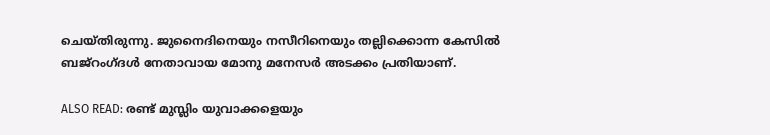ചെയ്തിരുന്നു. ജുനൈദിനെയും നസീറിനെയും തല്ലിക്കൊന്ന കേസില്‍ ബജ്‌റംഗ്ദള്‍ നേതാവായ മോനു മനേസര്‍ അടക്കം പ്രതിയാണ്.

ALSO READ: രണ്ട് മുസ്ലിം യുവാക്കളെയും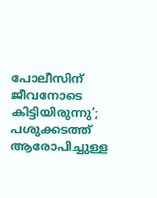പോലീസിന് ജീവനോടെ കിട്ടിയിരുന്നു’; പശുക്കടത്ത് ആരോപിച്ചുള്ള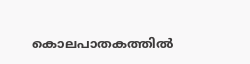കൊലപാതകത്തിൽ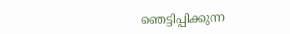ഞെട്ടിപ്പിക്കുന്ന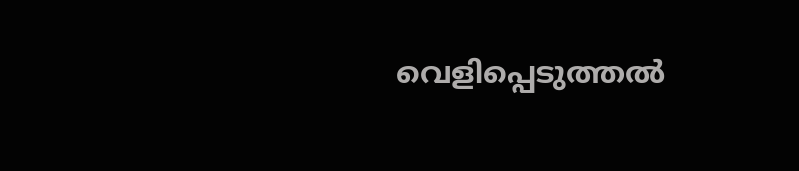വെളിപ്പെടുത്തൽ